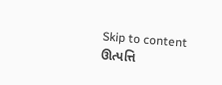Skip to content
ઊત્પત્તિ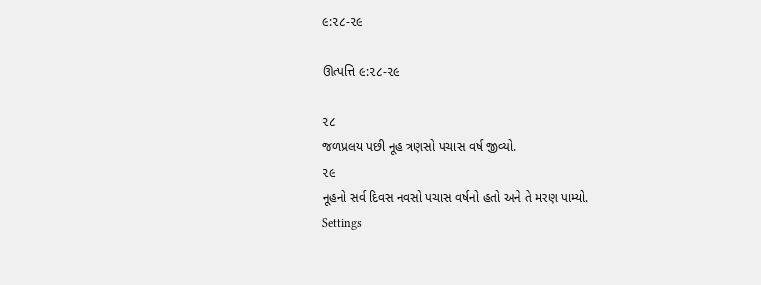૯:૨૮-૨૯

ઊત્પત્તિ ૯:૨૮-૨૯

૨૮
જળપ્રલય પછી નૂહ ત્રણસો પચાસ વર્ષ જીવ્યો.
૨૯
નૂહનો સર્વ દિવસ નવસો પચાસ વર્ષનો હતો અને તે મરણ પામ્યો.
Settings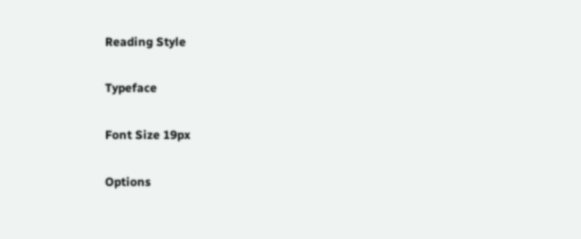Reading Style

Typeface

Font Size 19px

Options